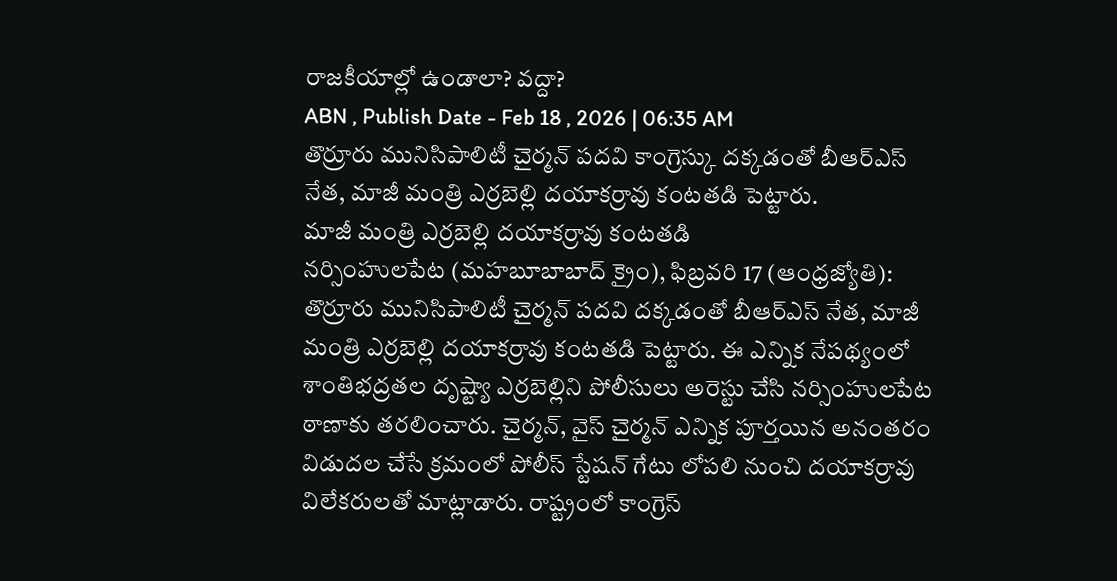రాజకీయాల్లో ఉండాలా? వద్దా?
ABN , Publish Date - Feb 18 , 2026 | 06:35 AM
తొర్రూరు మునిసిపాలిటీ చైర్మన్ పదవి కాంగ్రెస్కు దక్కడంతో బీఆర్ఎస్ నేత, మాజీ మంత్రి ఎర్రబెల్లి దయాకర్రావు కంటతడి పెట్టారు.
మాజీ మంత్రి ఎర్రబెల్లి దయాకర్రావు కంటతడి
నర్సింహులపేట (మహబూబాబాద్ క్రైం), ఫిబ్రవరి 17 (ఆంధ్రజ్యోతి): తొర్రూరు మునిసిపాలిటీ చైర్మన్ పదవి దక్కడంతో బీఆర్ఎస్ నేత, మాజీ మంత్రి ఎర్రబెల్లి దయాకర్రావు కంటతడి పెట్టారు. ఈ ఎన్నిక నేపథ్యంలో శాంతిభద్రతల దృష్ట్యా ఎర్రబెల్లిని పోలీసులు అరెస్టు చేసి నర్సింహులపేట ఠాణాకు తరలించారు. చైర్మన్, వైస్ చైర్మన్ ఎన్నిక పూర్తయిన అనంతరం విడుదల చేసే క్రమంలో పోలీస్ స్టేషన్ గేటు లోపలి నుంచి దయాకర్రావు విలేకరులతో మాట్లాడారు. రాష్ట్రంలో కాంగ్రెస్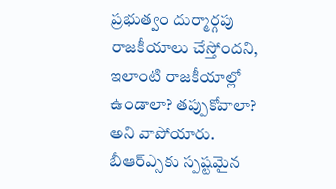ప్రభుత్వం దుర్మార్గపు రాజకీయాలు చేస్తోందని, ఇలాంటి రాజకీయాల్లో ఉండాలా? తప్పుకోవాలా? అని వాపోయారు. బీఆర్ఎ్సకు స్పష్టమైన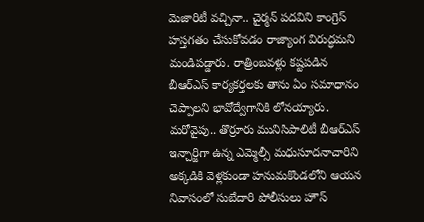మెజారిటీ వచ్చినా.. చైర్మన్ పదవిని కాంగ్రెస్ హస్తగతం చేసుకోవడం రాజ్యాంగ విరుద్ధమని మండిపడ్డారు. రాత్రింబవళ్లు కష్టపడిన బీఆర్ఎస్ కార్యకర్తలకు తాను ఏం సమాధానం చెప్పాలని భావోద్వేగానికి లోనయ్యారు. మరోవైపు.. తొర్రూరు మునిసిపాలిటీ బీఆర్ఎస్ ఇన్చార్జిగా ఉన్న ఎమ్మెల్సీ మధుసూదనాచారిని అక్కడికి వెళ్లకుండా హనుమకొండలోని ఆయన నివాసంలో సుబేదారి పోలీసులు హౌస్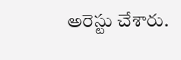అరెస్టు చేశారు.